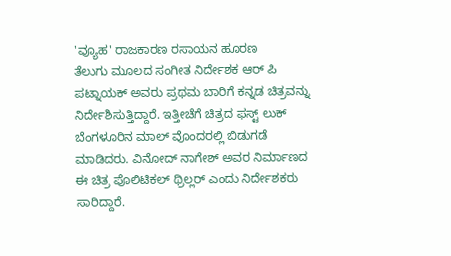'ವ್ಯೂಹ' ರಾಜಕಾರಣ ರಸಾಯನ ಹೂರಣ
ತೆಲುಗು ಮೂಲದ ಸಂಗೀತ ನಿರ್ದೇಶಕ ಆರ್ ಪಿ ಪಟ್ನಾಯಕ್ ಅವರು ಪ್ರಥಮ ಬಾರಿಗೆ ಕನ್ನಡ ಚಿತ್ರವನ್ನು ನಿರ್ದೇಶಿಸುತ್ತಿದ್ದಾರೆ. ಇತ್ತೀಚೆಗೆ ಚಿತ್ರದ ಫಸ್ಟ್ ಲುಕ್ ಬೆಂಗಳೂರಿನ ಮಾಲ್ ವೊಂದರಲ್ಲಿ ಬಿಡುಗಡೆ ಮಾಡಿದರು. ವಿನೋದ್ ನಾಗೇಶ್ ಅವರ ನಿರ್ಮಾಣದ ಈ ಚಿತ್ರ ಪೊಲಿಟಿಕಲ್ ಥ್ರಿಲ್ಲರ್ ಎಂದು ನಿರ್ದೇಶಕರು ಸಾರಿದ್ದಾರೆ.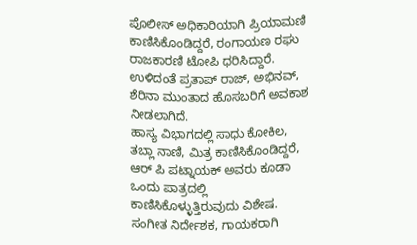ಪೊಲೀಸ್ ಅಧಿಕಾರಿಯಾಗಿ ಪ್ರಿಯಾಮಣಿ ಕಾಣಿಸಿಕೊಂಡಿದ್ದರೆ, ರಂಗಾಯಣ ರಘು ರಾಜಕಾರಣಿ ಟೋಪಿ ಧರಿಸಿದ್ದಾರೆ. ಉಳಿದಂತೆ ಪ್ರತಾಪ್ ರಾಜ್, ಅಭಿನವ್, ಶೆರಿನಾ ಮುಂತಾದ ಹೊಸಬರಿಗೆ ಅವಕಾಶ ನೀಡಲಾಗಿದೆ.
ಹಾಸ್ಯ ವಿಭಾಗದಲ್ಲಿ ಸಾಧು ಕೋಕಿಲ, ತಬ್ಲಾ ನಾಣಿ, ಮಿತ್ರ ಕಾಣಿಸಿಕೊಂಡಿದ್ದರೆ, ಆರ್ ಪಿ ಪಟ್ನಾಯಕ್ ಅವರು ಕೂಡಾ ಒಂದು ಪಾತ್ರದಲ್ಲಿ ಕಾಣಿಸಿಕೊಳ್ಳುತ್ತಿರುವುದು ವಿಶೇಷ. ಸಂಗೀತ ನಿರ್ದೇಶಕ, ಗಾಯಕರಾಗಿ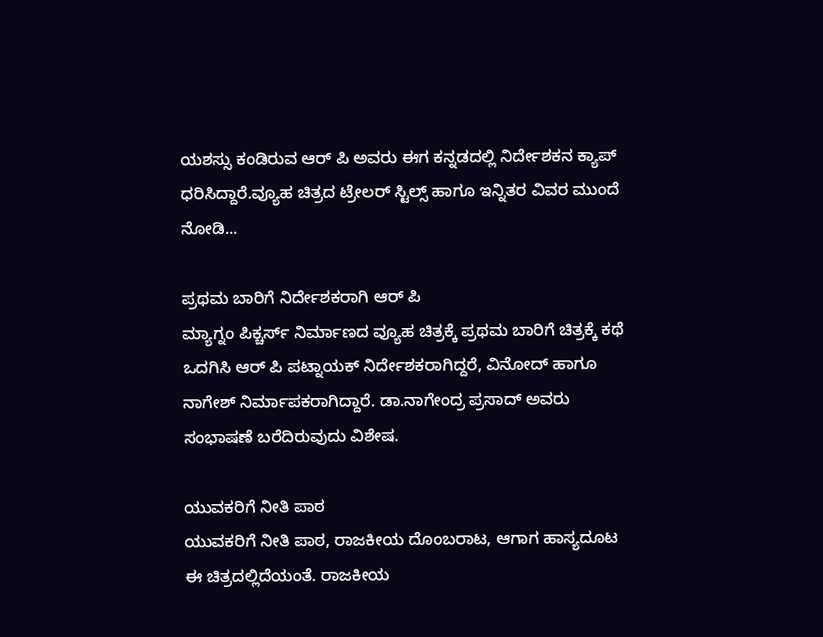ಯಶಸ್ಸು ಕಂಡಿರುವ ಆರ್ ಪಿ ಅವರು ಈಗ ಕನ್ನಡದಲ್ಲಿ ನಿರ್ದೇಶಕನ ಕ್ಯಾಪ್ ಧರಿಸಿದ್ದಾರೆ.ವ್ಯೂಹ ಚಿತ್ರದ ಟ್ರೇಲರ್ ಸ್ಟಿಲ್ಸ್ ಹಾಗೂ ಇನ್ನಿತರ ವಿವರ ಮುಂದೆ ನೋಡಿ...

ಪ್ರಥಮ ಬಾರಿಗೆ ನಿರ್ದೇಶಕರಾಗಿ ಆರ್ ಪಿ
ಮ್ಯಾಗ್ನಂ ಪಿಕ್ಚರ್ಸ್ ನಿರ್ಮಾಣದ ವ್ಯೂಹ ಚಿತ್ರಕ್ಕೆ ಪ್ರಥಮ ಬಾರಿಗೆ ಚಿತ್ರಕ್ಕೆ ಕಥೆ ಒದಗಿಸಿ ಆರ್ ಪಿ ಪಟ್ನಾಯಕ್ ನಿರ್ದೇಶಕರಾಗಿದ್ದರೆ, ವಿನೋದ್ ಹಾಗೂ ನಾಗೇಶ್ ನಿರ್ಮಾಪಕರಾಗಿದ್ದಾರೆ. ಡಾ.ನಾಗೇಂದ್ರ ಪ್ರಸಾದ್ ಅವರು ಸಂಭಾಷಣೆ ಬರೆದಿರುವುದು ವಿಶೇಷ.

ಯುವಕರಿಗೆ ನೀತಿ ಪಾಠ
ಯುವಕರಿಗೆ ನೀತಿ ಪಾಠ, ರಾಜಕೀಯ ದೊಂಬರಾಟ, ಆಗಾಗ ಹಾಸ್ಯದೂಟ ಈ ಚಿತ್ರದಲ್ಲಿದೆಯಂತೆ. ರಾಜಕೀಯ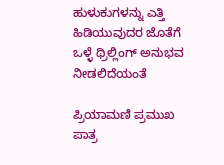ಹುಳುಕುಗಳನ್ನು ಎತ್ತಿ ಹಿಡಿಯುವುದರ ಜೊತೆಗೆ ಒಳ್ಳೆ ಥ್ರಿಲ್ಲಿಂಗ್ ಅನುಭವ ನೀಡಲಿದೆಯಂತೆ

ಪ್ರಿಯಾಮಣಿ ಪ್ರಮುಖ ಪಾತ್ರ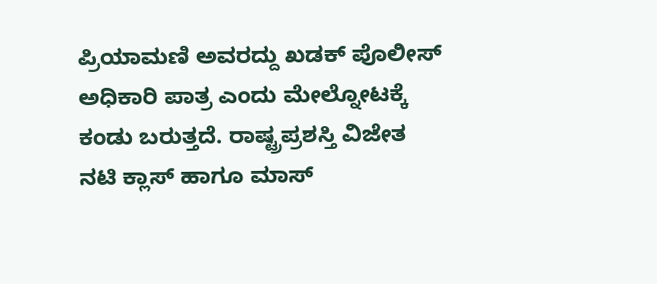ಪ್ರಿಯಾಮಣಿ ಅವರದ್ದು ಖಡಕ್ ಪೊಲೀಸ್ ಅಧಿಕಾರಿ ಪಾತ್ರ ಎಂದು ಮೇಲ್ನೋಟಕ್ಕೆ ಕಂಡು ಬರುತ್ತದೆ. ರಾಷ್ಟ್ರಪ್ರಶಸ್ತಿ ವಿಜೇತ ನಟಿ ಕ್ಲಾಸ್ ಹಾಗೂ ಮಾಸ್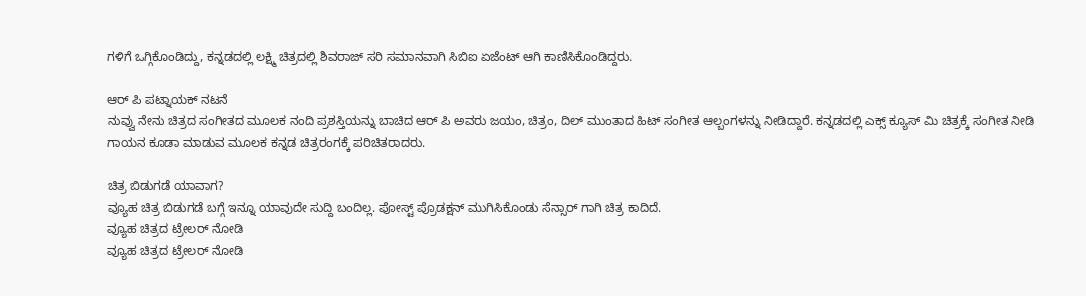ಗಳಿಗೆ ಒಗ್ಗಿಕೊಂಡಿದ್ದು, ಕನ್ನಡದಲ್ಲಿ ಲಕ್ಷ್ಮಿ ಚಿತ್ರದಲ್ಲಿ ಶಿವರಾಜ್ ಸರಿ ಸಮಾನವಾಗಿ ಸಿಬಿಐ ಏಜೆಂಟ್ ಆಗಿ ಕಾಣಿಸಿಕೊಂಡಿದ್ದರು.

ಆರ್ ಪಿ ಪಟ್ನಾಯಕ್ ನಟನೆ
ನುವ್ವು ನೇನು ಚಿತ್ರದ ಸಂಗೀತದ ಮೂಲಕ ನಂದಿ ಪ್ರಶಸ್ತಿಯನ್ನು ಬಾಚಿದ ಆರ್ ಪಿ ಅವರು ಜಯಂ, ಚಿತ್ರಂ, ದಿಲ್ ಮುಂತಾದ ಹಿಟ್ ಸಂಗೀತ ಆಲ್ಬಂಗಳನ್ನು ನೀಡಿದ್ದಾರೆ. ಕನ್ನಡದಲ್ಲಿ ಎಕ್ಸ್ ಕ್ಯೂಸ್ ಮಿ ಚಿತ್ರಕ್ಕೆ ಸಂಗೀತ ನೀಡಿ ಗಾಯನ ಕೂಡಾ ಮಾಡುವ ಮೂಲಕ ಕನ್ನಡ ಚಿತ್ರರಂಗಕ್ಕೆ ಪರಿಚಿತರಾದರು.

ಚಿತ್ರ ಬಿಡುಗಡೆ ಯಾವಾಗ?
ವ್ಯೂಹ ಚಿತ್ರ ಬಿಡುಗಡೆ ಬಗ್ಗೆ ಇನ್ನೂ ಯಾವುದೇ ಸುದ್ದಿ ಬಂದಿಲ್ಲ. ಪೋಸ್ಟ್ ಪ್ರೊಡಕ್ಷನ್ ಮುಗಿಸಿಕೊಂಡು ಸೆನ್ಸಾರ್ ಗಾಗಿ ಚಿತ್ರ ಕಾದಿದೆ.
ವ್ಯೂಹ ಚಿತ್ರದ ಟ್ರೇಲರ್ ನೋಡಿ
ವ್ಯೂಹ ಚಿತ್ರದ ಟ್ರೇಲರ್ ನೋಡಿ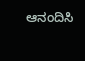ಆನಂದಿಸಿ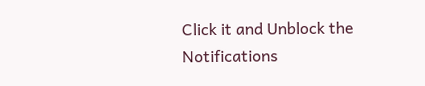Click it and Unblock the Notifications